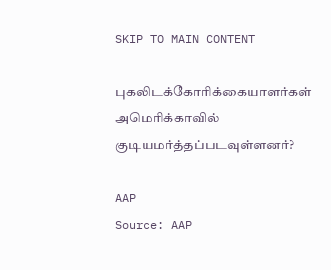SKIP TO MAIN CONTENT

புகலிடக்கோரிக்கையாளர்கள் அமெரிக்காவில் குடியமர்த்தப்படவுள்ளனர்?

AAP
Source: AAP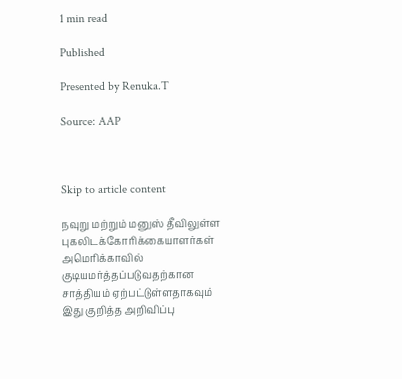1 min read

Published

Presented by Renuka.T

Source: AAP



Skip to article content

நவுறு மற்றும் மனுஸ் தீவிலுள்ள புகலிடக்கோரிக்கையாளர்கள் அமெரிக்காவில் குடியமர்த்தப்படுவதற்கான சாத்தியம் ஏற்பட்டுள்ளதாகவும் இது குறித்த அறிவிப்பு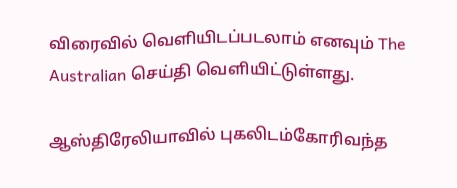விரைவில் வெளியிடப்படலாம் எனவும் The Australian செய்தி வெளியிட்டுள்ளது.

ஆஸ்திரேலியாவில் புகலிடம்கோரிவந்த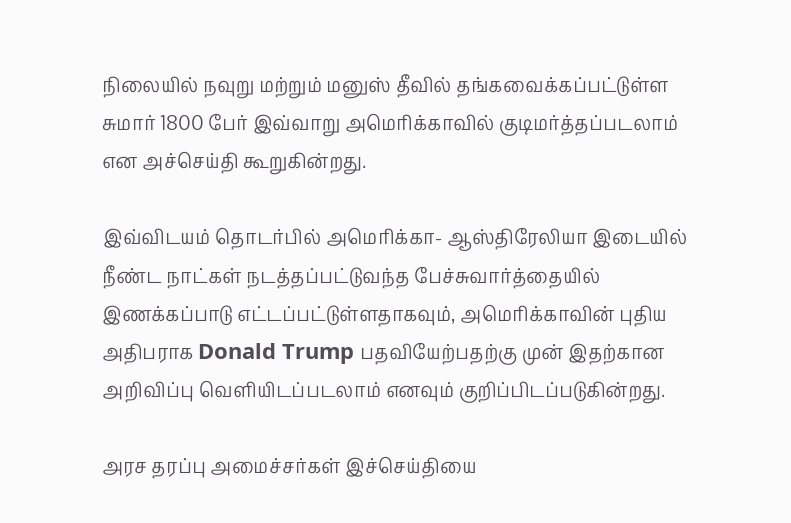நிலையில் நவுறு மற்றும் மனுஸ் தீவில் தங்கவைக்கப்பட்டுள்ள சுமார் 1800 பேர் இவ்வாறு அமெரிக்காவில் குடிமர்த்தப்படலாம் என அச்செய்தி கூறுகின்றது.

இவ்விடயம் தொடர்பில் அமெரிக்கா- ஆஸ்திரேலியா இடையில் நீண்ட நாட்கள் நடத்தப்பட்டுவந்த பேச்சுவார்த்தையில் இணக்கப்பாடு எட்டப்பட்டுள்ளதாகவும், அமெரிக்காவின் புதிய அதிபராக Donald Trump பதவியேற்பதற்கு முன் இதற்கான அறிவிப்பு வெளியிடப்படலாம் எனவும் குறிப்பிடப்படுகின்றது.

அரச தரப்பு அமைச்சர்கள் இச்செய்தியை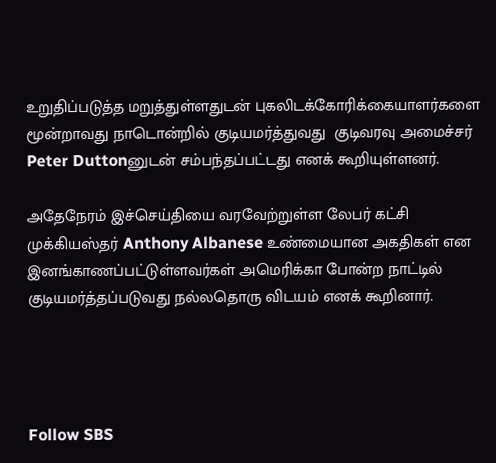உறுதிப்படுத்த மறுத்துள்ளதுடன் புகலிடக்கோரிக்கையாளர்களை மூன்றாவது நாடொன்றில் குடியமர்த்துவது  குடிவரவு அமைச்சர் Peter Duttonனுடன் சம்பந்தப்பட்டது எனக் கூறியுள்ளனர்.

அதேநேரம் இச்செய்தியை வரவேற்றுள்ள லேபர் கட்சி முக்கியஸ்தர் Anthony Albanese உண்மையான அகதிகள் என இனங்காணப்பட்டுள்ளவர்கள் அமெரிக்கா போன்ற நாட்டில் குடியமர்த்தப்படுவது நல்லதொரு விடயம் எனக் கூறினார்.




Follow SBS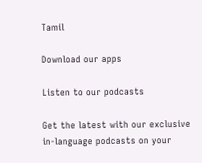Tamil

Download our apps

Listen to our podcasts

Get the latest with our exclusive in-language podcasts on your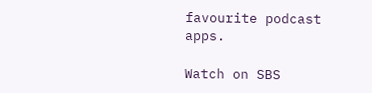favourite podcast apps.

Watch on SBS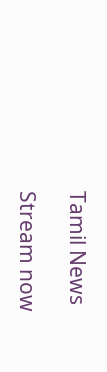Tamil News

Stream now